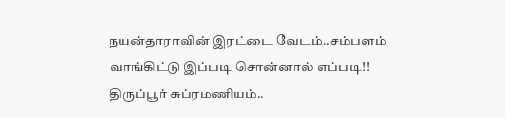நயன்தாராவின் இரட்டை வேடம்..சம்பளம் வாங்கிட்டு இப்படி சொன்னால் எப்படி!! திருப்பூர் சுப்ரமணியம்..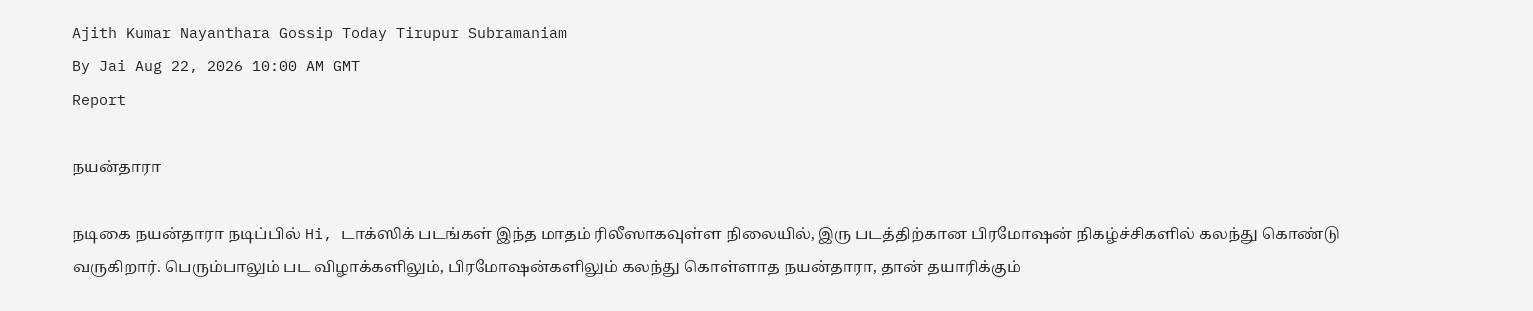Ajith Kumar Nayanthara Gossip Today Tirupur Subramaniam
By Jai Aug 22, 2026 10:00 AM GMT
Report

நயன்தாரா

நடிகை நயன்தாரா நடிப்பில் Hi, டாக்ஸிக் படங்கள் இந்த மாதம் ரிலீஸாகவுள்ள நிலையில், இரு படத்திற்கான பிரமோஷன் நிகழ்ச்சிகளில் கலந்து கொண்டு வருகிறார். பெரும்பாலும் பட விழாக்களிலும், பிரமோஷன்களிலும் கலந்து கொள்ளாத நயன்தாரா, தான் தயாரிக்கும்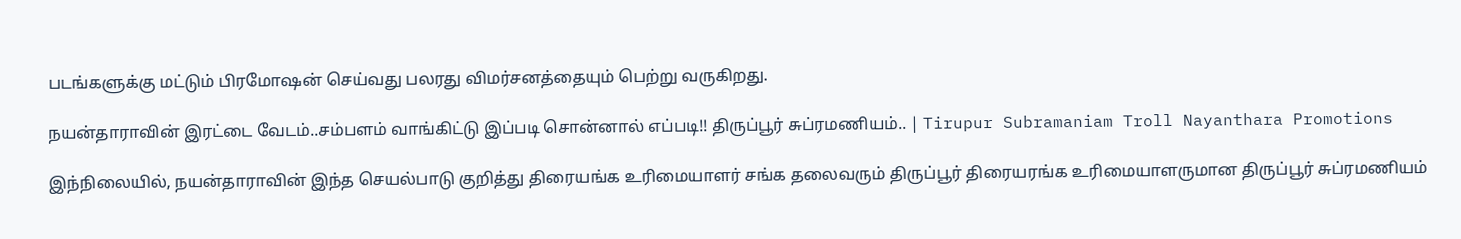படங்களுக்கு மட்டும் பிரமோஷன் செய்வது பலரது விமர்சனத்தையும் பெற்று வருகிறது.

நயன்தாராவின் இரட்டை வேடம்..சம்பளம் வாங்கிட்டு இப்படி சொன்னால் எப்படி!! திருப்பூர் சுப்ரமணியம்.. | Tirupur Subramaniam Troll Nayanthara Promotions

இந்நிலையில், நயன்தாராவின் இந்த செயல்பாடு குறித்து திரையங்க உரிமையாளர் சங்க தலைவரும் திருப்பூர் திரையரங்க உரிமையாளருமான திருப்பூர் சுப்ரமணியம்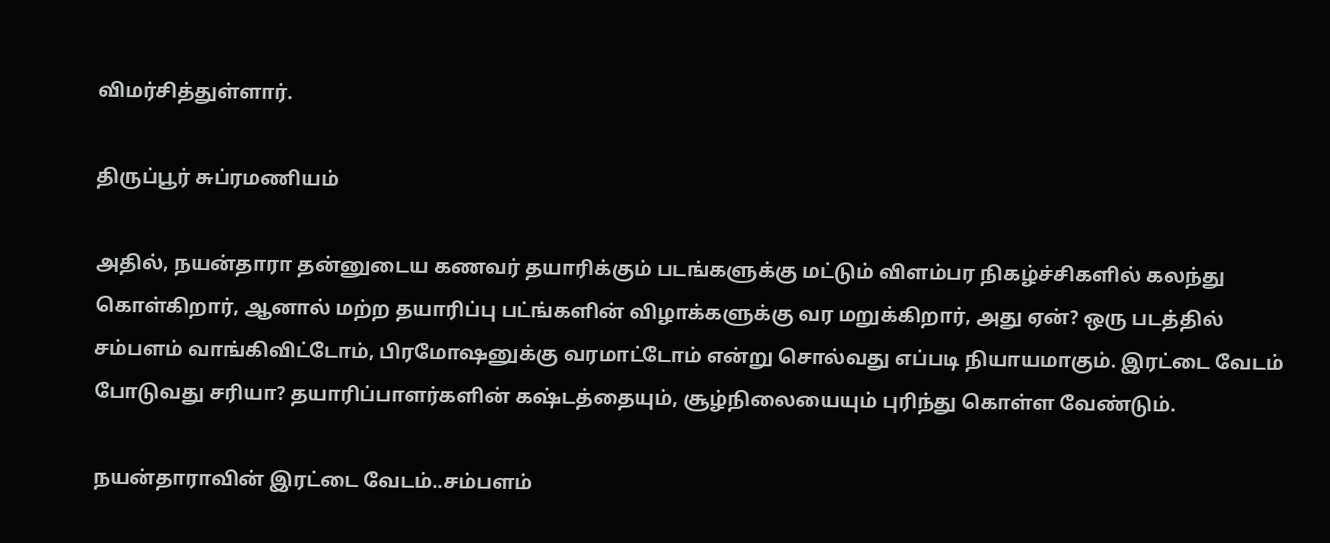விமர்சித்துள்ளார்.

திருப்பூர் சுப்ரமணியம்

அதில், நயன்தாரா தன்னுடைய கணவர் தயாரிக்கும் படங்களுக்கு மட்டும் விளம்பர நிகழ்ச்சிகளில் கலந்து கொள்கிறார், ஆனால் மற்ற தயாரிப்பு பட்ங்களின் விழாக்களுக்கு வர மறுக்கிறார், அது ஏன்? ஒரு படத்தில் சம்பளம் வாங்கிவிட்டோம், பிரமோஷனுக்கு வரமாட்டோம் என்று சொல்வது எப்படி நியாயமாகும். இரட்டை வேடம் போடுவது சரியா? தயாரிப்பாளர்களின் கஷ்டத்தையும், சூழ்நிலையையும் புரிந்து கொள்ள வேண்டும்.

நயன்தாராவின் இரட்டை வேடம்..சம்பளம்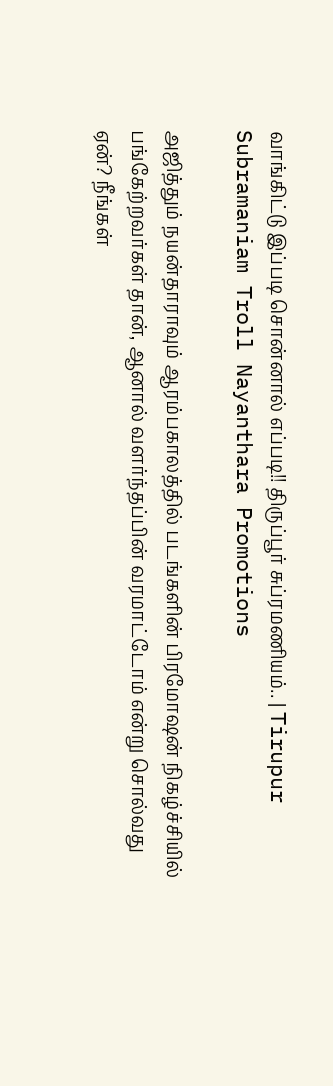வாங்கிட்டு இப்படி சொன்னால் எப்படி!! திருப்பூர் சுப்ரமணியம்.. | Tirupur Subramaniam Troll Nayanthara Promotions

அஜித்தும் நயன்தாராவும் ஆரம்பகாலத்தில் படங்களின் பிரமோஷன் நிகழ்ச்சியில் பங்கேற்றவர்கள் தான், ஆனால் வளர்ந்தப்பின் வரமாட்டோம் என்று சொல்வது ஏன்? நீங்கள்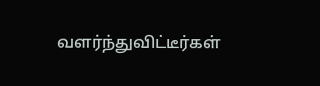வளர்ந்துவிட்டீர்கள்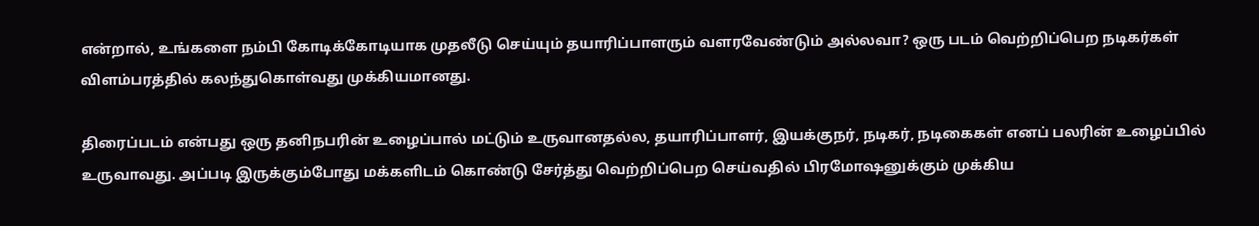என்றால், உங்களை நம்பி கோடிக்கோடியாக முதலீடு செய்யும் தயாரிப்பாளரும் வளரவேண்டும் அல்லவா? ஒரு படம் வெற்றிப்பெற நடிகர்கள் விளம்பரத்தில் கலந்துகொள்வது முக்கியமானது.

திரைப்படம் என்பது ஒரு தனிநபரின் உழைப்பால் மட்டும் உருவானதல்ல, தயாரிப்பாளர், இயக்குநர், நடிகர், நடிகைகள் எனப் பலரின் உழைப்பில் உருவாவது. அப்படி இருக்கும்போது மக்களிடம் கொண்டு சேர்த்து வெற்றிப்பெற செய்வதில் பிரமோஷனுக்கும் முக்கிய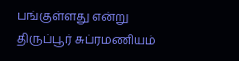பங்குள்ளது என்று திருப்பூர் சுப்ரமணியம்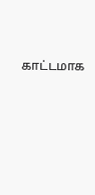காட்டமாக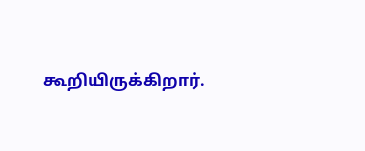கூறியிருக்கிறார்.